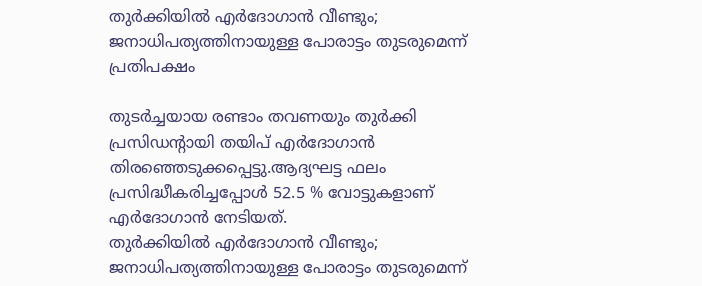തുര്‍ക്കിയില്‍ എര്‍ദോഗാന്‍ വീണ്ടും; ജനാധിപത്യത്തിനായുള്ള പോരാട്ടം തുടരുമെന്ന് പ്രതിപക്ഷം

തുടര്‍ച്ചയായ രണ്ടാം തവണയും തുര്‍ക്കി പ്രസിഡന്റായി തയിപ് എര്‍ദോഗാന്‍ തിരഞ്ഞെടുക്കപ്പെട്ടു.ആദ്യഘട്ട ഫലം പ്രസിദ്ധീകരിച്ചപ്പോള്‍ 52.5 % വോട്ടുകളാണ് എര്‍ദോഗാന്‍ നേടിയത്.
തുര്‍ക്കിയില്‍ എര്‍ദോഗാന്‍ വീണ്ടും; ജനാധിപത്യത്തിനായുള്ള പോരാട്ടം തുടരുമെന്ന്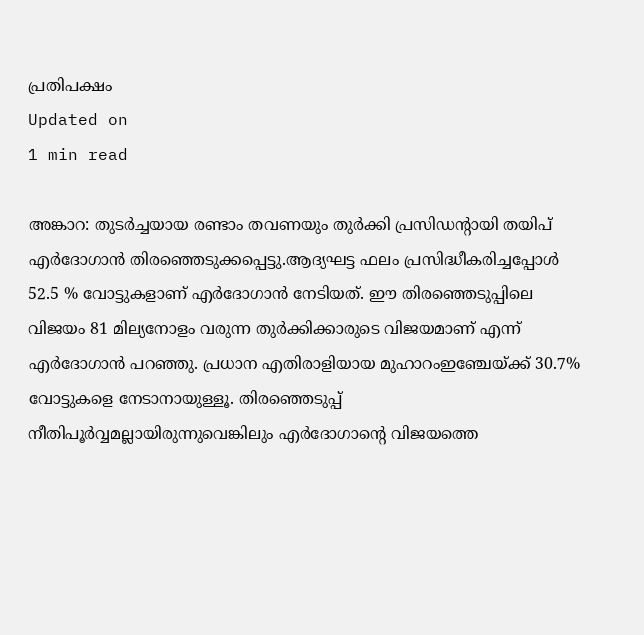പ്രതിപക്ഷം
Updated on
1 min read

അങ്കാറ: തുടര്‍ച്ചയായ രണ്ടാം തവണയും തുര്‍ക്കി പ്രസിഡന്റായി തയിപ് എര്‍ദോഗാന്‍ തിരഞ്ഞെടുക്കപ്പെട്ടു.ആദ്യഘട്ട ഫലം പ്രസിദ്ധീകരിച്ചപ്പോള്‍ 52.5 % വോട്ടുകളാണ് എര്‍ദോഗാന്‍ നേടിയത്. ഈ തിരഞ്ഞെടുപ്പിലെ വിജയം 81 മില്യനോളം വരുന്ന തുര്‍ക്കിക്കാരുടെ വിജയമാണ് എന്ന് എര്‍ദോഗാന്‍ പറഞ്ഞു. പ്രധാന എതിരാളിയായ മുഹാറംഇഞ്ചേയ്ക്ക് 30.7% വോട്ടുകളെ നേടാനായുള്ളൂ. തിരഞ്ഞെടുപ്പ് നീതിപൂര്‍വ്വമല്ലായിരുന്നുവെങ്കിലും എര്‍ദോഗാന്റെ വിജയത്തെ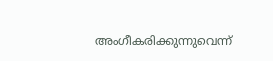അംഗീകരിക്കുന്നുവെന്ന്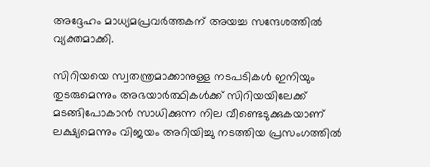അദ്ദേഹം മാധ്യമപ്രവര്‍ത്തകന് അയച്ച സന്ദേശത്തില്‍ വ്യക്തമാക്കി.

സിറിയയെ സ്വതന്ത്രമാക്കാനുള്ള നടപടികള്‍ ഇനിയും തുടരുമെന്നും അഭയാര്‍ത്ഥികള്‍ക്ക് സിറിയയിലേക്ക് മടങ്ങിപോകാന്‍ സാധിക്കുന്ന നില വീണ്ടെടുക്കുകയാണ് ലക്ഷ്യമെന്നും വിജയം അറിയിച്ചു നടത്തിയ പ്രസംഗത്തില്‍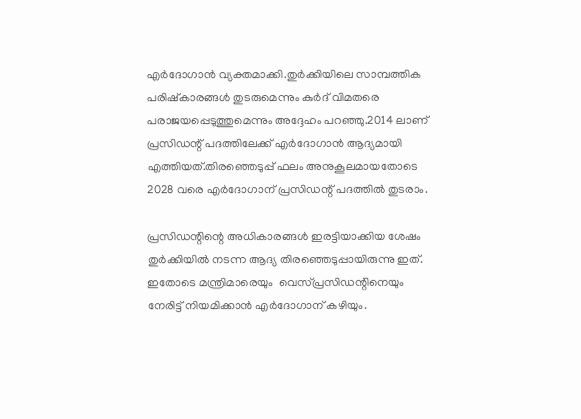എര്‍ദോഗാന്‍ വ്യക്തമാക്കി.തുര്‍ക്കിയിലെ സാമ്പത്തിക പരിഷ്‌കാരങ്ങള്‍ തുടരുമെന്നും കുര്‍ദ് വിമതരെ പരാജയപ്പെടുത്തുമെന്നും അദ്ദേഹം പറഞ്ഞു.2014 ലാണ് പ്രസിഡന്റ് പദത്തിലേക്ക് എര്‍ദോഗാന്‍ ആദ്യമായി എത്തിയത്.തിരഞ്ഞെടുപ്പ് ഫലം അനുകൂലമായതോടെ 2028 വരെ എര്‍ദോഗാന് പ്രസിഡന്റ് പദത്തില്‍ തുടരാം.

പ്രസിഡന്റിന്റെ അധികാരങ്ങള്‍ ഇരട്ടിയാക്കിയ ശേഷം തുര്‍ക്കിയില്‍ നടന്ന ആദ്യ തിരഞ്ഞെടുപ്പായിരുന്നു ഇത്. ഇതോടെ മന്ത്രിമാരെയും  വെസ്‌പ്രസിഡന്റിനെയും നേരിട്ട് നിയമിക്കാന്‍ എര്‍ദോഗാന് കഴിയും.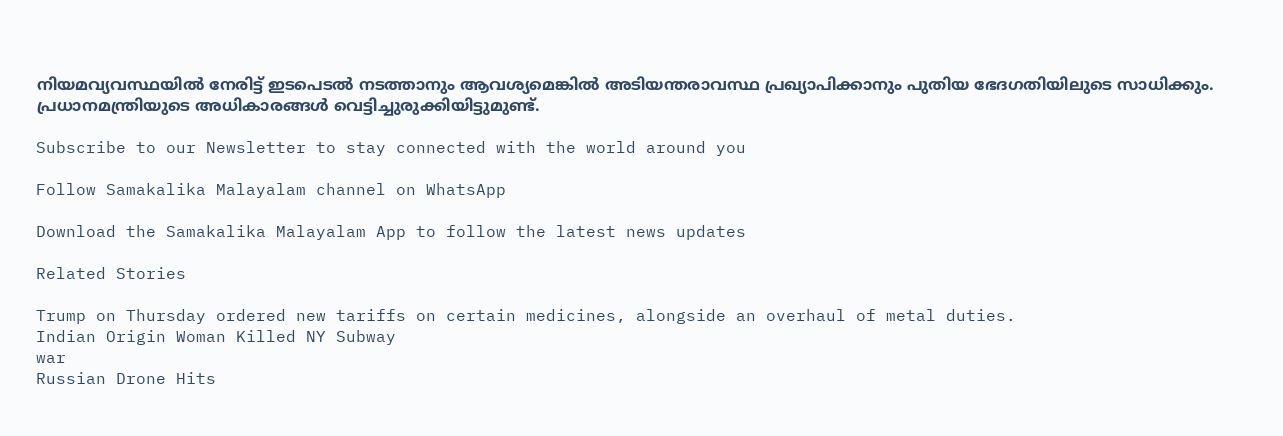നിയമവ്യവസ്ഥയില്‍ നേരിട്ട് ഇടപെടല്‍ നടത്താനും ആവശ്യമെങ്കില്‍ അടിയന്തരാവസ്ഥ പ്രഖ്യാപിക്കാനും പുതിയ ഭേദഗതിയിലുടെ സാധിക്കും. പ്രധാനമന്ത്രിയുടെ അധികാരങ്ങള്‍ വെട്ടിച്ചുരുക്കിയിട്ടുമുണ്ട്.

Subscribe to our Newsletter to stay connected with the world around you

Follow Samakalika Malayalam channel on WhatsApp

Download the Samakalika Malayalam App to follow the latest news updates

Related Stories

Trump on Thursday ordered new tariffs on certain medicines, alongside an overhaul of metal duties.
Indian Origin Woman Killed NY Subway
war
Russian Drone Hits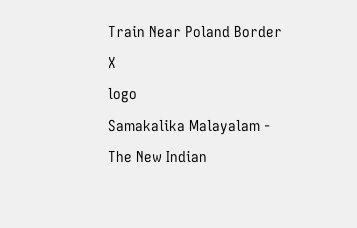Train Near Poland Border
X
logo
Samakalika Malayalam - The New Indian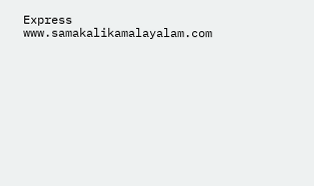Express
www.samakalikamalayalam.com